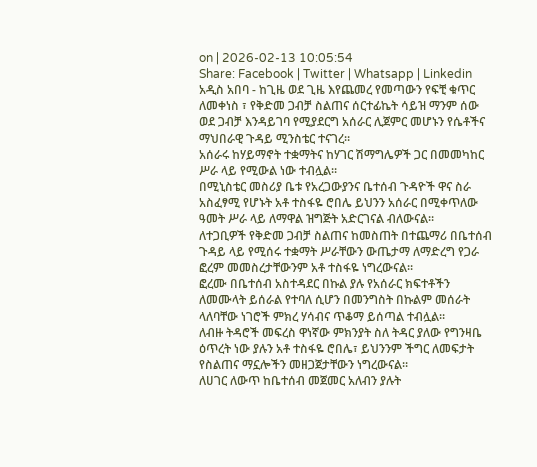on | 2026-02-13 10:05:54
Share: Facebook | Twitter | Whatsapp | Linkedin
አዲስ አበባ - ከጊዜ ወደ ጊዜ እየጨመረ የመጣውን የፍቺ ቁጥር ለመቀነስ ፣ የቅድመ ጋብቻ ስልጠና ሰርተፊኬት ሳይዝ ማንም ሰው ወደ ጋብቻ እንዳይገባ የሚያደርግ አሰራር ሊጀምር መሆኑን የሴቶችና ማህበራዊ ጉዳይ ሚንስቴር ተናገረ።
አሰራሩ ከሃይማኖት ተቋማትና ከሃገር ሽማግሌዎች ጋር በመመካከር ሥራ ላይ የሚውል ነው ተብሏል።
በሚኒስቴር መስሪያ ቤቱ የአረጋውያንና ቤተሰብ ጉዳዮች ዋና ስራ አስፈፃሚ የሆኑት አቶ ተስፋዬ ሮበሌ ይህንን አሰራር በሚቀጥለው ዓመት ሥራ ላይ ለማዋል ዝግጅት አድርገናል ብለውናል።
ለተጋቢዎች የቅድመ ጋብቻ ስልጠና ከመስጠት በተጨማሪ በቤተሰብ ጉዳይ ላይ የሚሰሩ ተቋማት ሥራቸውን ውጤታማ ለማድረግ የጋራ ፎረም መመስረታቸውንም አቶ ተስፋዬ ነግረውናል።
ፎረሙ በቤተሰብ አስተዳደር በኩል ያሉ የአሰራር ክፍተቶችን ለመሙላት ይሰራል የተባለ ሲሆን በመንግስት በኩልም መሰራት ላለባቸው ነገሮች ምክረ ሃሳብና ጥቆማ ይሰጣል ተብሏል።
ለብዙ ትዳሮች መፍረስ ዋነኛው ምክንያት ስለ ትዳር ያለው የግንዛቤ ዕጥረት ነው ያሉን አቶ ተስፋዬ ሮበሌ፣ ይህንንም ችግር ለመፍታት የስልጠና ማኗሎችን መዘጋጀታቸውን ነግረውናል።
ለሀገር ለውጥ ከቤተሰብ መጀመር አለብን ያሉት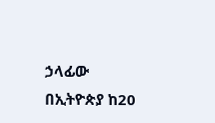ኃላፊው በኢትዮጵያ ከ20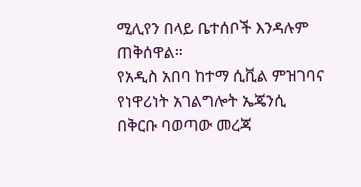ሚሊየን በላይ ቤተሰቦች እንዳሉም ጠቅሰዋል።
የአዲስ አበባ ከተማ ሲቪል ምዝገባና የነዋሪነት አገልግሎት ኤጄንሲ በቅርቡ ባወጣው መረጃ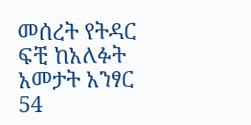መሰረት የትዳር ፍቺ ከአለፉት አመታት አንፃር 54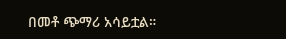በመቶ ጭማሪ አሳይቷል።